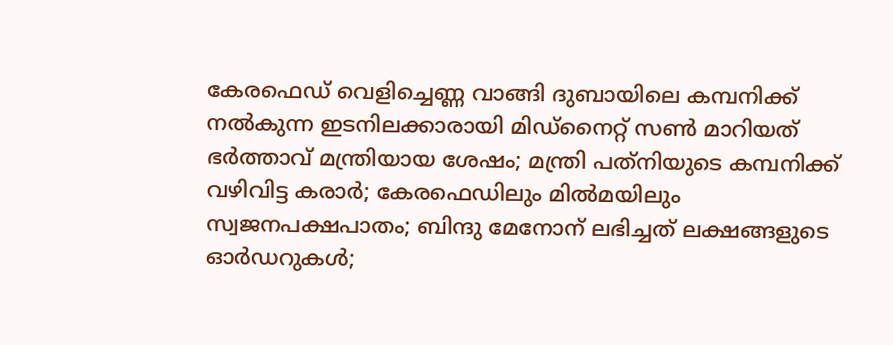കേരഫെഡ് വെളിച്ചെണ്ണ വാങ്ങി ദുബായിലെ കമ്പനിക്ക് നല്‍കുന്ന ഇടനിലക്കാരായി മിഡ്നൈറ്റ് സണ്‍ മാറിയത് ഭര്‍ത്താവ് മന്ത്രിയായ ശേഷം; മന്ത്രി പത്‌നിയുടെ കമ്പനിക്ക് വഴിവിട്ട കരാര്‍; കേരഫെഡിലും മില്‍മയിലും സ്വജനപക്ഷപാതം; ബിന്ദു മേനോന് ലഭിച്ചത് ലക്ഷങ്ങളുടെ ഓര്‍ഡറുകള്‍;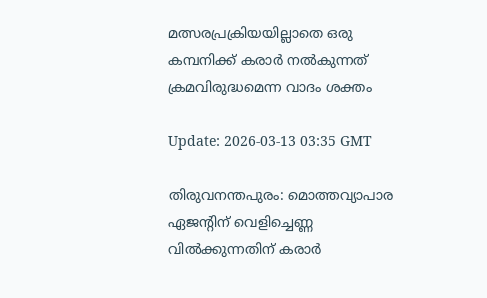മത്സരപ്രക്രിയയില്ലാതെ ഒരു കമ്പനിക്ക് കരാര്‍ നല്‍കുന്നത് ക്രമവിരുദ്ധമെന്ന വാദം ശക്തം

Update: 2026-03-13 03:35 GMT

തിരുവനന്തപുരം: മൊത്തവ്യാപാര ഏജന്റിന് വെളിച്ചെണ്ണ വില്‍ക്കുന്നതിന് കരാര്‍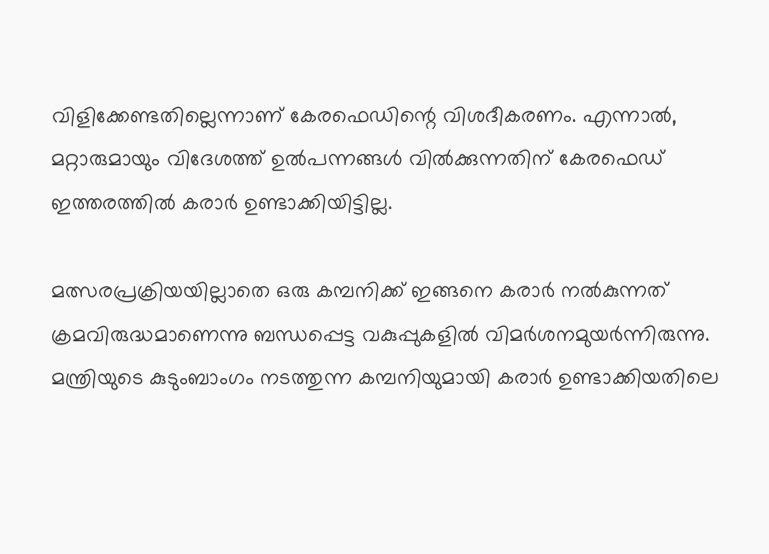വിളിക്കേണ്ടതില്ലെന്നാണ് കേരഫെഡിന്റെ വിശദീകരണം. എന്നാല്‍, മറ്റാരുമായും വിദേശത്ത് ഉല്‍പന്നങ്ങള്‍ വില്‍ക്കുന്നതിന് കേരഫെഡ് ഇത്തരത്തില്‍ കരാര്‍ ഉണ്ടാക്കിയിട്ടില്ല.

മത്സരപ്രക്രിയയില്ലാതെ ഒരു കമ്പനിക്ക് ഇങ്ങനെ കരാര്‍ നല്‍കുന്നത് ക്രമവിരുദ്ധമാണെന്നു ബന്ധപ്പെട്ട വകുപ്പുകളില്‍ വിമര്‍ശനമുയര്‍ന്നിരുന്നു. മന്ത്രിയുടെ കുടുംബാംഗം നടത്തുന്ന കമ്പനിയുമായി കരാര്‍ ഉണ്ടാക്കിയതിലെ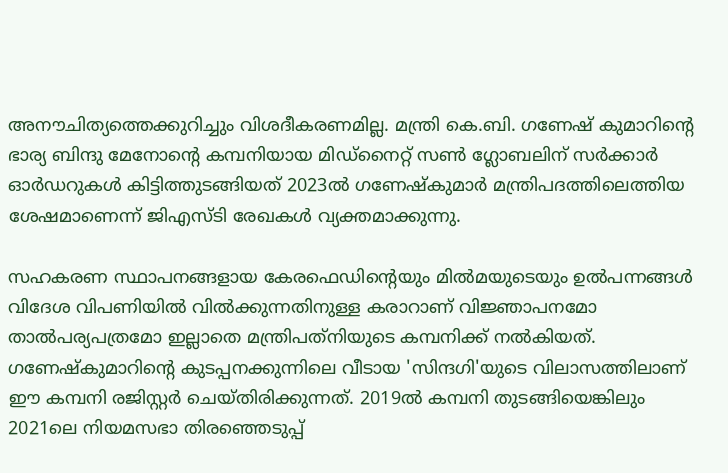അനൗചിത്യത്തെക്കുറിച്ചും വിശദീകരണമില്ല. മന്ത്രി കെ.ബി. ഗണേഷ് കുമാറിന്റെ ഭാര്യ ബിന്ദു മേനോന്റെ കമ്പനിയായ മിഡ്നൈറ്റ് സണ്‍ ഗ്ലോബലിന് സര്‍ക്കാര്‍ ഓര്‍ഡറുകള്‍ കിട്ടിത്തുടങ്ങിയത് 2023ല്‍ ഗണേഷ്‌കുമാര്‍ മന്ത്രിപദത്തിലെത്തിയ ശേഷമാണെന്ന് ജിഎസ്ടി രേഖകള്‍ വ്യക്തമാക്കുന്നു.

സഹകരണ സ്ഥാപനങ്ങളായ കേരഫെഡിന്റെയും മില്‍മയുടെയും ഉല്‍പന്നങ്ങള്‍ വിദേശ വിപണിയില്‍ വില്‍ക്കുന്നതിനുള്ള കരാറാണ് വിജ്ഞാപനമോ താല്‍പര്യപത്രമോ ഇല്ലാതെ മന്ത്രിപത്‌നിയുടെ കമ്പനിക്ക് നല്‍കിയത്. ഗണേഷ്‌കുമാറിന്റെ കുടപ്പനക്കുന്നിലെ വീടായ 'സിന്ദഗി'യുടെ വിലാസത്തിലാണ് ഈ കമ്പനി രജിസ്റ്റര്‍ ചെയ്തിരിക്കുന്നത്. 2019ല്‍ കമ്പനി തുടങ്ങിയെങ്കിലും 2021ലെ നിയമസഭാ തിരഞ്ഞെടുപ്പ്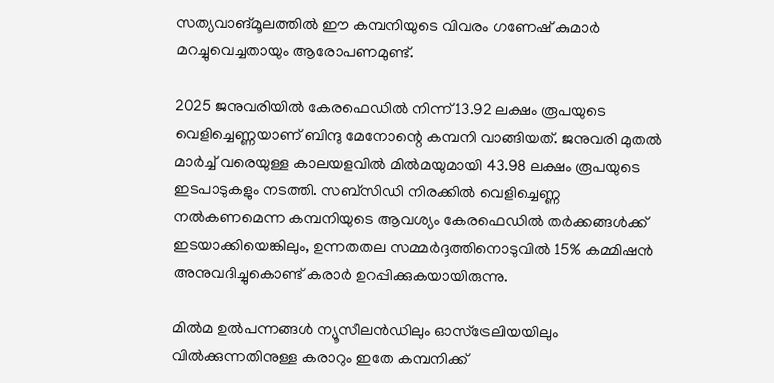സത്യവാങ്മൂലത്തില്‍ ഈ കമ്പനിയുടെ വിവരം ഗണേഷ് കുമാര്‍ മറച്ചുവെച്ചതായും ആരോപണമുണ്ട്.

2025 ജനുവരിയില്‍ കേരഫെഡില്‍ നിന്ന് 13.92 ലക്ഷം രൂപയുടെ വെളിച്ചെണ്ണയാണ് ബിന്ദു മേനോന്റെ കമ്പനി വാങ്ങിയത്. ജനുവരി മുതല്‍ മാര്‍ച്ച് വരെയുള്ള കാലയളവില്‍ മില്‍മയുമായി 43.98 ലക്ഷം രൂപയുടെ ഇടപാടുകളും നടത്തി. സബ്സിഡി നിരക്കില്‍ വെളിച്ചെണ്ണ നല്‍കണമെന്ന കമ്പനിയുടെ ആവശ്യം കേരഫെഡില്‍ തര്‍ക്കങ്ങള്‍ക്ക് ഇടയാക്കിയെങ്കിലും, ഉന്നതതല സമ്മര്‍ദ്ദത്തിനൊടുവില്‍ 15% കമ്മിഷന്‍ അനുവദിച്ചുകൊണ്ട് കരാര്‍ ഉറപ്പിക്കുകയായിരുന്നു.

മില്‍മ ഉല്‍പന്നങ്ങള്‍ ന്യൂസീലന്‍ഡിലും ഓസ്ട്രേലിയയിലും വില്‍ക്കുന്നതിനുള്ള കരാറും ഇതേ കമ്പനിക്ക്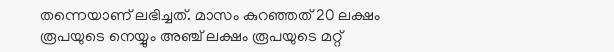തന്നെയാണ് ലഭിച്ചത്. മാസം കുറഞ്ഞത് 20 ലക്ഷം രൂപയുടെ നെയ്യും അഞ്ച് ലക്ഷം രൂപയുടെ മറ്റ്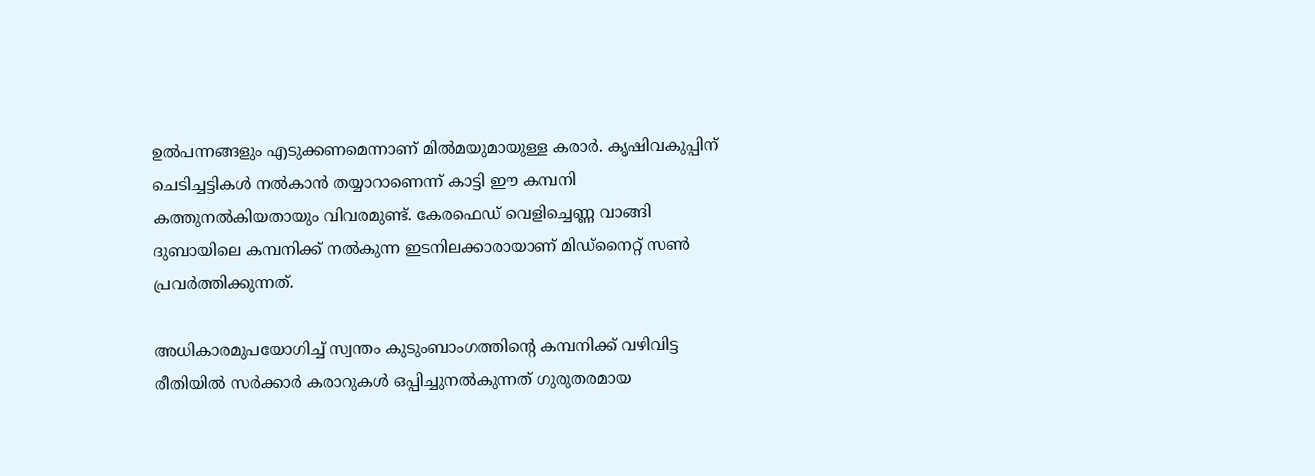ഉല്‍പന്നങ്ങളും എടുക്കണമെന്നാണ് മില്‍മയുമായുള്ള കരാര്‍. കൃഷിവകുപ്പിന് ചെടിച്ചട്ടികള്‍ നല്‍കാന്‍ തയ്യാറാണെന്ന് കാട്ടി ഈ കമ്പനി കത്തുനല്‍കിയതായും വിവരമുണ്ട്. കേരഫെഡ് വെളിച്ചെണ്ണ വാങ്ങി ദുബായിലെ കമ്പനിക്ക് നല്‍കുന്ന ഇടനിലക്കാരായാണ് മിഡ്നൈറ്റ് സണ്‍ പ്രവര്‍ത്തിക്കുന്നത്.

അധികാരമുപയോഗിച്ച് സ്വന്തം കുടുംബാംഗത്തിന്റെ കമ്പനിക്ക് വഴിവിട്ട രീതിയില്‍ സര്‍ക്കാര്‍ കരാറുകള്‍ ഒപ്പിച്ചുനല്‍കുന്നത് ഗുരുതരമായ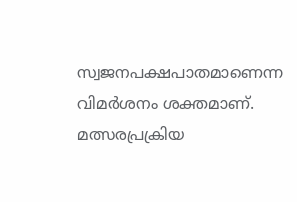സ്വജനപക്ഷപാതമാണെന്ന വിമര്‍ശനം ശക്തമാണ്. മത്സരപ്രക്രിയ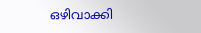ഒഴിവാക്കി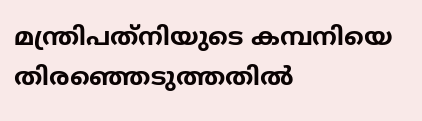മന്ത്രിപത്‌നിയുടെ കമ്പനിയെ തിരഞ്ഞെടുത്തതില്‍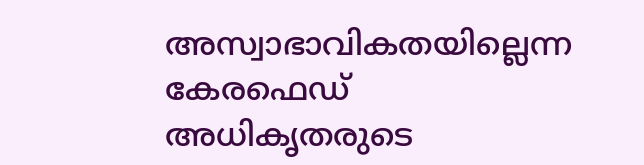അസ്വാഭാവികതയില്ലെന്ന കേരഫെഡ് അധികൃതരുടെ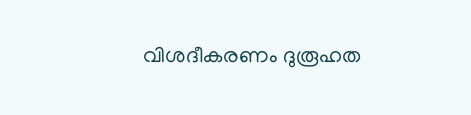വിശദീകരണം ദുരൂഹത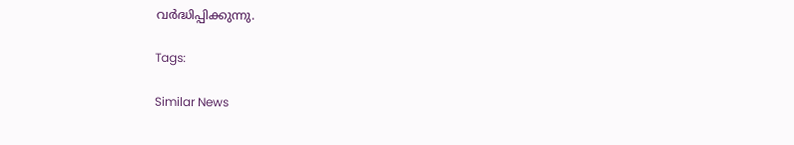വര്‍ദ്ധിപ്പിക്കുന്നു.

Tags:

Similar News